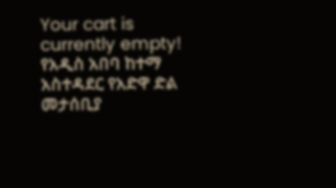Your cart is currently empty!
የአዲስ አበባ ከተማ አስተዳደር የአድዋ ድል መታሰቢያ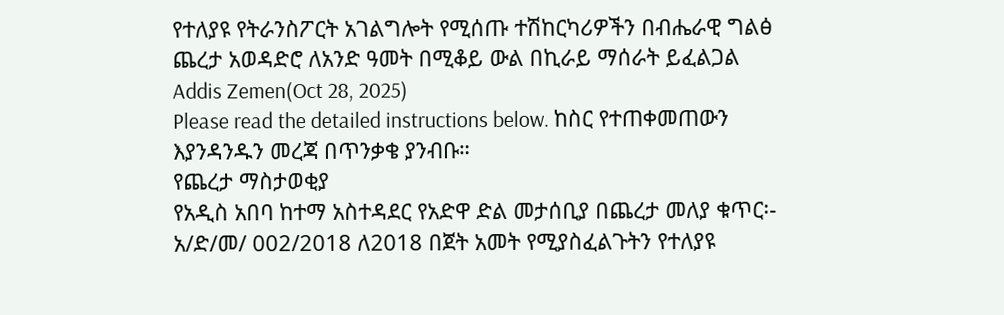የተለያዩ የትራንስፖርት አገልግሎት የሚሰጡ ተሽከርካሪዎችን በብሔራዊ ግልፅ ጨረታ አወዳድሮ ለአንድ ዓመት በሚቆይ ውል በኪራይ ማሰራት ይፈልጋል
Addis Zemen(Oct 28, 2025)
Please read the detailed instructions below. ከስር የተጠቀመጠውን እያንዳንዱን መረጃ በጥንቃቄ ያንብቡ።
የጨረታ ማስታወቂያ
የአዲስ አበባ ከተማ አስተዳደር የአድዋ ድል መታሰቢያ በጨረታ መለያ ቁጥር፡- አ/ድ/መ/ 002/2018 ለ2018 በጀት አመት የሚያስፈልጉትን የተለያዩ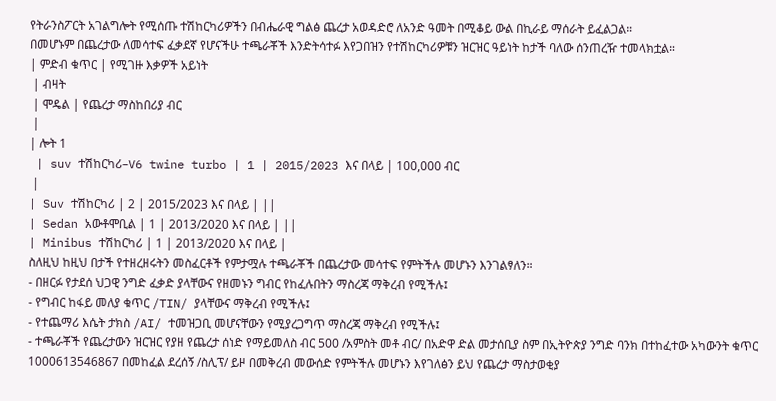የትራንስፖርት አገልግሎት የሚሰጡ ተሽከርካሪዎችን በብሔራዊ ግልፅ ጨረታ አወዳድሮ ለአንድ ዓመት በሚቆይ ውል በኪራይ ማሰራት ይፈልጋል።
በመሆኑም በጨረታው ለመሳተፍ ፈቃደኛ የሆናችሁ ተጫራቾች እንድትሳተፉ እየጋበዝን የተሽከርካሪዎቹን ዝርዝር ዓይነት ከታች ባለው ሰንጠረዥ ተመላክቷል።
| ምድብ ቁጥር | የሚገዙ እቃዎች አይነት
 | ብዛት
 | ሞዴል | የጨረታ ማስከበሪያ ብር
 |
| ሎት 1
 | suv ተሽከርካሪ–V6 twine turbo | 1 | 2015/2023 እና በላይ | 100,000 ብር
 |
| Suv ተሽከርካሪ | 2 | 2015/2023 እና በላይ | ||
| Sedan አውቶሞቢል | 1 | 2013/2020 እና በላይ | ||
| Minibus ተሽከርካሪ | 1 | 2013/2020 እና በላይ |
ስለዚህ ከዚህ በታች የተዘረዘሩትን መስፈርቶች የምታሟሉ ተጫራቾች በጨረታው መሳተፍ የምትችሉ መሆኑን እንገልፃለን።
- በዘርፉ የታደሰ ህጋዊ ንግድ ፈቃድ ያላቸውና የዘመኑን ግብር የከፈሉበትን ማስረጃ ማቅረብ የሚችሉ፤
- የግብር ከፋይ መለያ ቁጥር /TIN/ ያላቸውና ማቅረብ የሚችሉ፤
- የተጨማሪ እሴት ታክስ /AI/ ተመዝጋቢ መሆናቸውን የሚያረጋግጥ ማስረጃ ማቅረብ የሚችሉ፤
- ተጫራቾች የጨረታውን ዝርዝር የያዘ የጨረታ ሰነድ የማይመለስ ብር 500 /አምስት መቶ ብር/ በአድዋ ድል መታሰቢያ ስም በኢትዮጵያ ንግድ ባንክ በተከፈተው አካውንት ቁጥር 1000613546867 በመከፈል ደረሰኝ /ስሊፕ/ ይዞ በመቅረብ መውሰድ የምትችሉ መሆኑን እየገለፅን ይህ የጨረታ ማስታወቂያ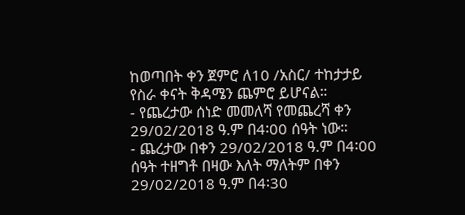ከወጣበት ቀን ጀምሮ ለ10 /አስር/ ተከታታይ የስራ ቀናት ቅዳሜን ጨምሮ ይሆናል።
- የጨረታው ሰነድ መመለሻ የመጨረሻ ቀን 29/02/2018 ዓ.ም በ4፡00 ሰዓት ነው።
- ጨረታው በቀን 29/02/2018 ዓ.ም በ4፡00 ሰዓት ተዘግቶ በዛው እለት ማለትም በቀን 29/02/2018 ዓ.ም በ4፡30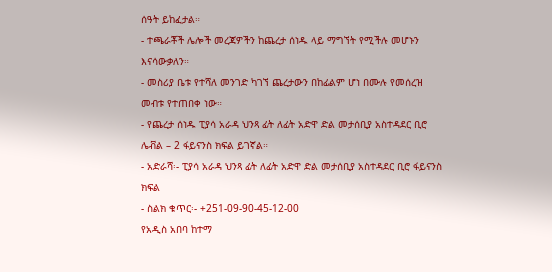ሰዓት ይከፈታል።
- ተጫራቾች ሌሎች መረጃዎችን ከጨረታ ሰነዱ ላይ ማግኘት የሚችሉ መሆኑን እናሳውቃለን።
- መስሪያ ቤቱ የተሻለ መንገድ ካገኘ ጨረታውን በከፊልም ሆነ በሙሉ የመሰረዝ መብቱ የተጠበቀ ነው።
- የጨረታ ሰነዱ ፒያሳ አራዳ ህንጻ ፊት ለፊት አድዋ ድል መታሰቢያ አስተዳደር ቢሮ ሌቭል – 2 ፋይናንስ ክፍል ይገኛል።
- አድራሻ፡- ፒያሳ አራዳ ህንጻ ፊት ለፊት አድዋ ድል መታሰቢያ አስተዳደር ቢሮ ፋይናንስ ክፍል
- ስልክ ቁጥር፡- +251-09-90-45-12-00
የአዲስ አበባ ከተማ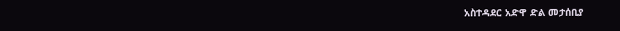አስተዳደር አድዋ ድል መታሰቢያ